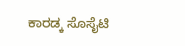ಕಾರಡ್ಕ ಸೊಸೈಟಿ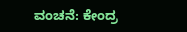ವಂಚನೆ: ಕೇಂದ್ರ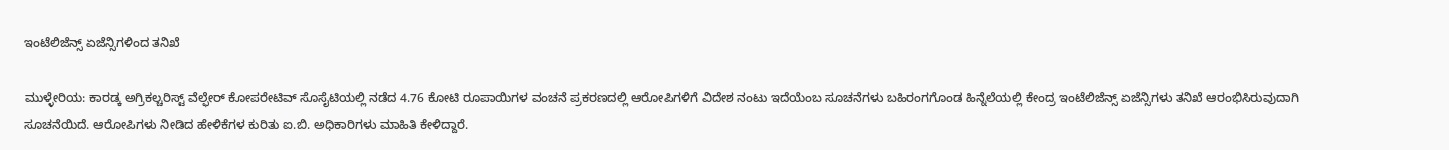ಇಂಟೆಲಿಜೆನ್ಸ್ ಏಜೆನ್ಸಿಗಳಿಂದ ತನಿಖೆ

ಮುಳ್ಳೇರಿಯ: ಕಾರಡ್ಕ ಅಗ್ರಿಕಲ್ಚರಿಸ್ಟ್ ವೆಲ್ಫೇರ್ ಕೋಪರೇಟಿವ್ ಸೊಸೈಟಿಯಲ್ಲಿ ನಡೆದ 4.76 ಕೋಟಿ ರೂಪಾಯಿಗಳ ವಂಚನೆ ಪ್ರಕರಣದಲ್ಲಿ ಆರೋಪಿಗಳಿಗೆ ವಿದೇಶ ನಂಟು ಇದೆಯೆಂಬ ಸೂಚನೆಗಳು ಬಹಿರಂಗಗೊಂಡ ಹಿನ್ನೆಲೆಯಲ್ಲಿ ಕೇಂದ್ರ ಇಂಟೆಲಿಜೆನ್ಸ್ ಏಜೆನ್ಸಿಗಳು ತನಿಖೆ ಆರಂಭಿಸಿರುವುದಾಗಿ ಸೂಚನೆಯಿದೆ. ಆರೋಪಿಗಳು ನೀಡಿದ ಹೇಳಿಕೆಗಳ ಕುರಿತು ಐ.ಬಿ. ಅಧಿಕಾರಿಗಳು ಮಾಹಿತಿ ಕೇಳಿದ್ದಾರೆ.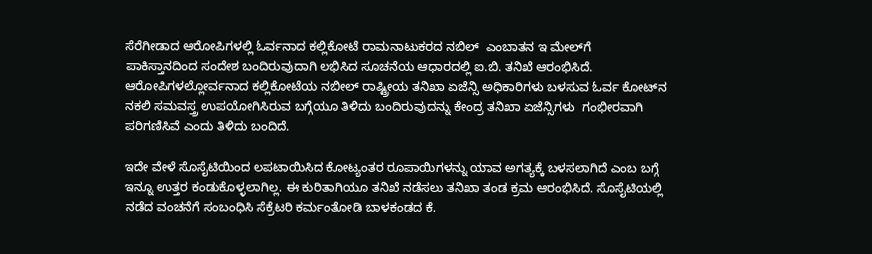ಸೆರೆಗೀಡಾದ ಆರೋಪಿಗಳಲ್ಲಿ ಓರ್ವನಾದ ಕಲ್ಲಿಕೋಟೆ ರಾಮನಾಟುಕರದ ನಬಿಲ್  ಎಂಬಾತನ ಇ ಮೇಲ್‌ಗೆ  ಪಾಕಿಸ್ತಾನದಿಂದ ಸಂದೇಶ ಬಂದಿರುವುದಾಗಿ ಲಭಿಸಿದ ಸೂಚನೆಯ ಆಧಾರದಲ್ಲಿ ಐ.ಬಿ. ತನಿಖೆ ಆರಂಭಿಸಿದೆ. ಆರೋಪಿಗಳಲ್ಲೋರ್ವನಾದ ಕಲ್ಲಿಕೋಟೆಯ ನಬೀಲ್ ರಾಷ್ಟ್ರೀಯ ತನಿಖಾ ಏಜೆನ್ಸಿ ಅಧಿಕಾರಿಗಳು ಬಳಸುವ ಓರ್ವ ಕೋಟ್‌ನ ನಕಲಿ ಸಮವಸ್ತ್ರ ಉಪಯೋಗಿಸಿರುವ ಬಗ್ಗೆಯೂ ತಿಳಿದು ಬಂದಿರುವುದನ್ನು ಕೇಂದ್ರ ತನಿಖಾ ಏಜೆನ್ಸಿಗಳು  ಗಂಭೀರವಾಗಿ ಪರಿಗಣಿಸಿವೆ ಎಂದು ತಿಳಿದು ಬಂದಿದೆ.

ಇದೇ ವೇಳೆ ಸೊಸೈಟಿಯಿಂದ ಲಪಟಾಯಿಸಿದ ಕೋಟ್ಯಂತರ ರೂಪಾಯಿಗಳನ್ನು ಯಾವ ಅಗತ್ಯಕ್ಕೆ ಬಳಸಲಾಗಿದೆ ಎಂಬ ಬಗ್ಗೆ ಇನ್ನೂ ಉತ್ತರ ಕಂಡುಕೊಳ್ಳಲಾಗಿಲ್ಲ. ಈ ಕುರಿತಾಗಿಯೂ ತನಿಖೆ ನಡೆಸಲು ತನಿಖಾ ತಂಡ ಕ್ರಮ ಆರಂಭಿಸಿದೆ. ಸೊಸೈಟಿಯಲ್ಲಿ ನಡೆದ ವಂಚನೆಗೆ ಸಂಬಂಧಿಸಿ ಸೆಕ್ರೆಟರಿ ಕರ್ಮಂತೋಡಿ ಬಾಳಕಂಡದ ಕೆ.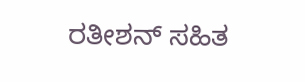ರತೀಶನ್ ಸಹಿತ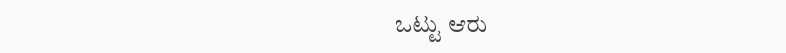ಒಟ್ಟು ಆರು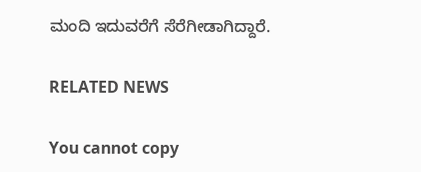ಮಂದಿ ಇದುವರೆಗೆ ಸೆರೆಗೀಡಾಗಿದ್ದಾರೆ.

RELATED NEWS

You cannot copy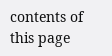contents of this page